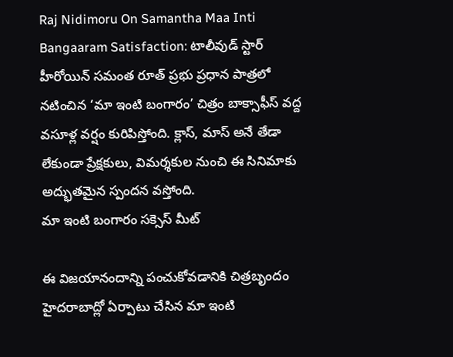Raj Nidimoru On Samantha Maa Inti Bangaaram Satisfaction: టాలీవుడ్ స్టార్ హీరోయిన్ సమంత రూత్ ప్రభు ప్రధాన పాత్రలో నటించిన ‘మా ఇంటి బంగారం’ చిత్రం బాక్సాఫీస్ వద్ద వసూళ్ల వర్షం కురిపిస్తోంది. క్లాస్, మాస్ అనే తేడా లేకుండా ప్రేక్షకులు, విమర్శకుల నుంచి ఈ సినిమాకు అద్భుతమైన స్పందన వస్తోంది.
మా ఇంటి బంగారం సక్సెస్ మీట్

ఈ విజయానందాన్ని పంచుకోవడానికి చిత్రబృందం హైదరాబాద్లో ఏర్పాటు చేసిన మా ఇంటి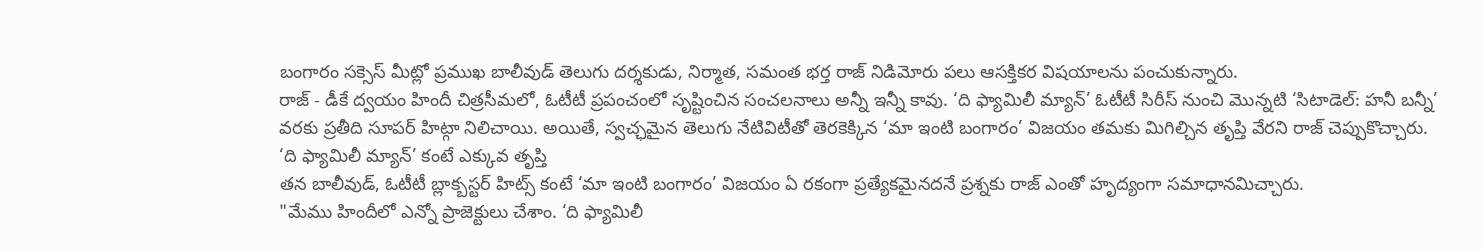బంగారం సక్సెస్ మీట్లో ప్రముఖ బాలీవుడ్ తెలుగు దర్శకుడు, నిర్మాత, సమంత భర్త రాజ్ నిడిమోరు పలు ఆసక్తికర విషయాలను పంచుకున్నారు.
రాజ్ - డీకే ద్వయం హిందీ చిత్రసీమలో, ఓటీటీ ప్రపంచంలో సృష్టించిన సంచలనాలు అన్నీ ఇన్నీ కావు. ‘ది ఫ్యామిలీ మ్యాన్’ ఓటీటీ సిరీస్ నుంచి మొన్నటి ‘సిటాడెల్: హనీ బన్నీ’ వరకు ప్రతీది సూపర్ హిట్గా నిలిచాయి. అయితే, స్వచ్ఛమైన తెలుగు నేటివిటీతో తెరకెక్కిన ‘మా ఇంటి బంగారం’ విజయం తమకు మిగిల్చిన తృప్తి వేరని రాజ్ చెప్పుకొచ్చారు.
‘ది ఫ్యామిలీ మ్యాన్’ కంటే ఎక్కువ తృప్తి
తన బాలీవుడ్, ఓటీటీ బ్లాక్బస్టర్ హిట్స్ కంటే ‘మా ఇంటి బంగారం’ విజయం ఏ రకంగా ప్రత్యేకమైనదనే ప్రశ్నకు రాజ్ ఎంతో హృద్యంగా సమాధానమిచ్చారు.
"మేము హిందీలో ఎన్నో ప్రాజెక్టులు చేశాం. ‘ది ఫ్యామిలీ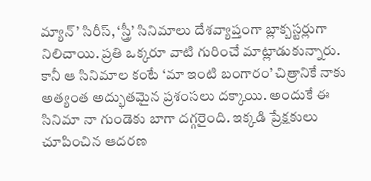మ్యాన్’ సిరీస్, ‘స్త్రీ’ సినిమాలు దేశవ్యాప్తంగా బ్లాక్బస్టర్లుగా నిలిచాయి. ప్రతి ఒక్కరూ వాటి గురించే మాట్లాడుకున్నారు. కానీ ఆ సినిమాల కంటే ‘మా ఇంటి బంగారం’ చిత్రానికే నాకు అత్యంత అద్భుతమైన ప్రశంసలు దక్కాయి. అందుకే ఈ సినిమా నా గుండెకు బాగా దగ్గరైంది. ఇక్కడి ప్రేక్షకులు చూపించిన ఆదరణ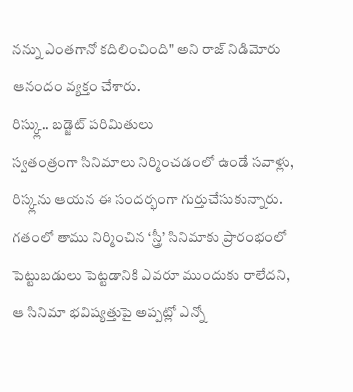నన్ను ఎంతగానో కదిలించింది" అని రాజ్ నిడిమోరు ఆనందం వ్యక్తం చేశారు.
రిస్క్లు.. బడ్జెట్ పరిమితులు
స్వతంత్రంగా సినిమాలు నిర్మించడంలో ఉండే సవాళ్లు, రిస్క్లను ఆయన ఈ సందర్భంగా గుర్తుచేసుకున్నారు. గతంలో తాము నిర్మించిన ‘స్త్రీ’ సినిమాకు ప్రారంభంలో పెట్టుబడులు పెట్టడానికి ఎవరూ ముందుకు రాలేదని, ఆ సినిమా భవిష్యత్తుపై అప్పట్లో ఎన్నో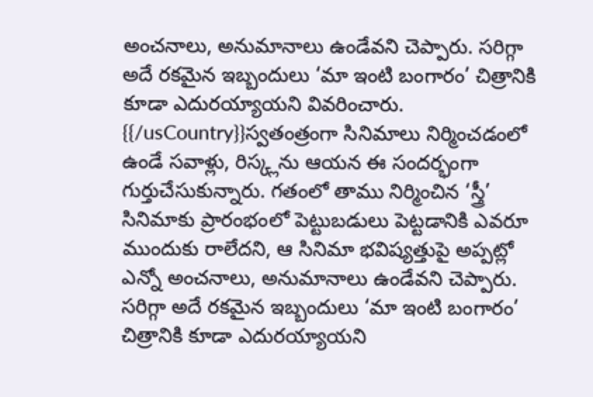అంచనాలు, అనుమానాలు ఉండేవని చెప్పారు. సరిగ్గా అదే రకమైన ఇబ్బందులు ‘మా ఇంటి బంగారం’ చిత్రానికి కూడా ఎదురయ్యాయని వివరించారు.
{{/usCountry}}స్వతంత్రంగా సినిమాలు నిర్మించడంలో ఉండే సవాళ్లు, రిస్క్లను ఆయన ఈ సందర్భంగా గుర్తుచేసుకున్నారు. గతంలో తాము నిర్మించిన ‘స్త్రీ’ సినిమాకు ప్రారంభంలో పెట్టుబడులు పెట్టడానికి ఎవరూ ముందుకు రాలేదని, ఆ సినిమా భవిష్యత్తుపై అప్పట్లో ఎన్నో అంచనాలు, అనుమానాలు ఉండేవని చెప్పారు. సరిగ్గా అదే రకమైన ఇబ్బందులు ‘మా ఇంటి బంగారం’ చిత్రానికి కూడా ఎదురయ్యాయని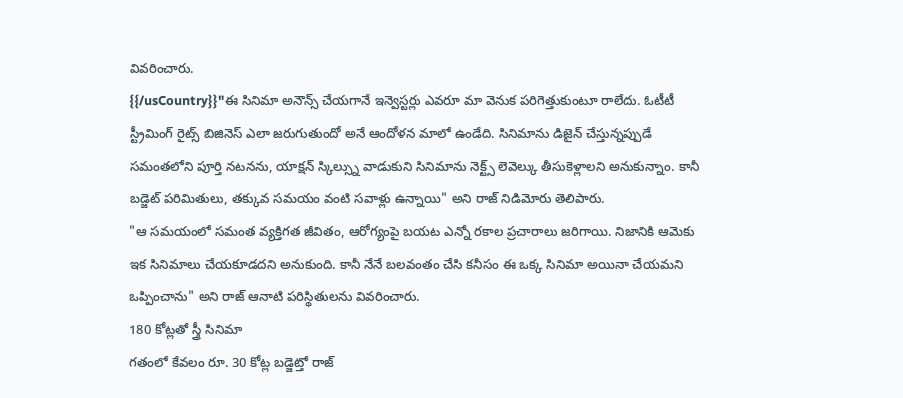వివరించారు.
{{/usCountry}}"ఈ సినిమా అనౌన్స్ చేయగానే ఇన్వెస్టర్లు ఎవరూ మా వెనుక పరిగెత్తుకుంటూ రాలేదు. ఓటీటీ స్ట్రీమింగ్ రైట్స్ బిజినెస్ ఎలా జరుగుతుందో అనే ఆందోళన మాలో ఉండేది. సినిమాను డిజైన్ చేస్తున్నప్పుడే సమంతలోని పూర్తి నటనను, యాక్షన్ స్కిల్స్ను వాడుకుని సినిమాను నెక్ట్స్ లెవెల్కు తీసుకెళ్లాలని అనుకున్నాం. కానీ బడ్జెట్ పరిమితులు, తక్కువ సమయం వంటి సవాళ్లు ఉన్నాయి" అని రాజ్ నిడిమోరు తెలిపారు.
"ఆ సమయంలో సమంత వ్యక్తిగత జీవితం, ఆరోగ్యంపై బయట ఎన్నో రకాల ప్రచారాలు జరిగాయి. నిజానికి ఆమెకు ఇక సినిమాలు చేయకూడదని అనుకుంది. కానీ నేనే బలవంతం చేసి కనీసం ఈ ఒక్క సినిమా అయినా చేయమని ఒప్పించాను" అని రాజ్ ఆనాటి పరిస్థితులను వివరించారు.
180 కోట్లతో స్త్రీ సినిమా
గతంలో కేవలం రూ. 30 కోట్ల బడ్జెట్తో రాజ్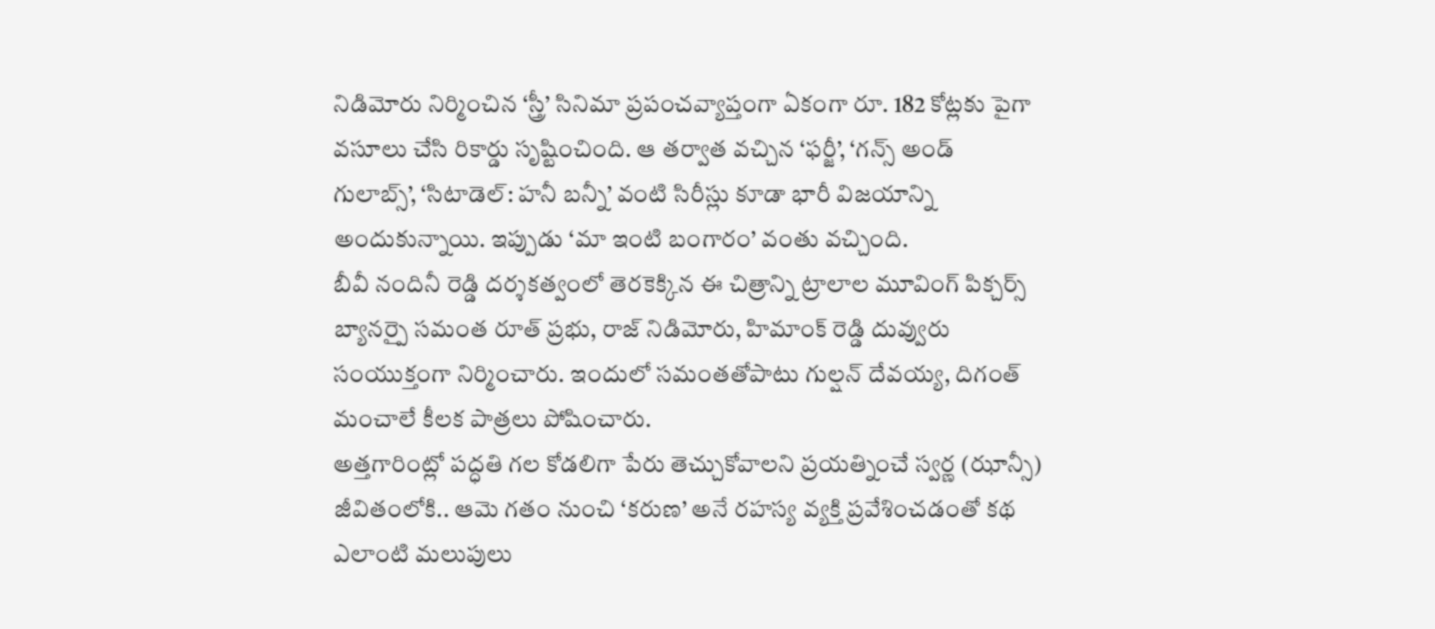నిడిమోరు నిర్మించిన ‘స్త్రీ’ సినిమా ప్రపంచవ్యాప్తంగా ఏకంగా రూ. 182 కోట్లకు పైగా వసూలు చేసి రికార్డు సృష్టించింది. ఆ తర్వాత వచ్చిన ‘ఫర్జీ’, ‘గన్స్ అండ్ గులాబ్స్’, ‘సిటాడెల్: హనీ బన్నీ’ వంటి సిరీస్లు కూడా భారీ విజయాన్ని అందుకున్నాయి. ఇప్పుడు ‘మా ఇంటి బంగారం’ వంతు వచ్చింది.
బీవీ నందినీ రెడ్డి దర్శకత్వంలో తెరకెక్కిన ఈ చిత్రాన్ని ట్రాలాల మూవింగ్ పిక్చర్స్ బ్యానర్పై సమంత రూత్ ప్రభు, రాజ్ నిడిమోరు, హిమాంక్ రెడ్డి దువ్వురు సంయుక్తంగా నిర్మించారు. ఇందులో సమంతతోపాటు గుల్షన్ దేవయ్య, దిగంత్ మంచాలే కీలక పాత్రలు పోషించారు.
అత్తగారింట్లో పద్ధతి గల కోడలిగా పేరు తెచ్చుకోవాలని ప్రయత్నించే స్వర్ణ (ఝాన్సీ) జీవితంలోకి.. ఆమె గతం నుంచి ‘కరుణ’ అనే రహస్య వ్యక్తి ప్రవేశించడంతో కథ ఎలాంటి మలుపులు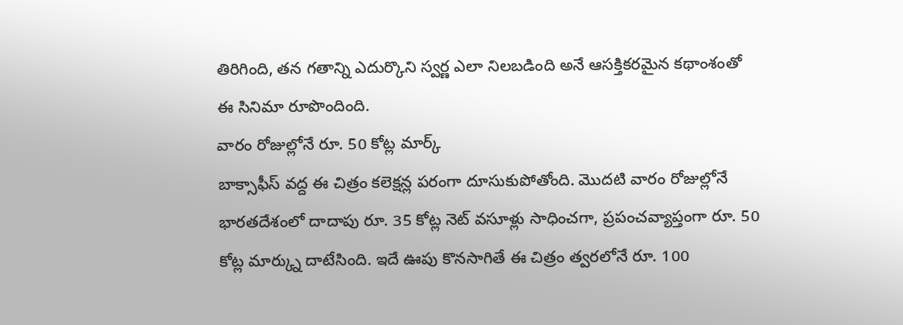తిరిగింది, తన గతాన్ని ఎదుర్కొని స్వర్ణ ఎలా నిలబడింది అనే ఆసక్తికరమైన కథాంశంతో ఈ సినిమా రూపొందింది.
వారం రోజుల్లోనే రూ. 50 కోట్ల మార్క్
బాక్సాఫీస్ వద్ద ఈ చిత్రం కలెక్షన్ల పరంగా దూసుకుపోతోంది. మొదటి వారం రోజుల్లోనే భారతదేశంలో దాదాపు రూ. 35 కోట్ల నెట్ వసూళ్లు సాధించగా, ప్రపంచవ్యాప్తంగా రూ. 50 కోట్ల మార్క్ను దాటేసింది. ఇదే ఊపు కొనసాగితే ఈ చిత్రం త్వరలోనే రూ. 100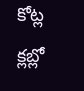కోట్ల క్లబ్లో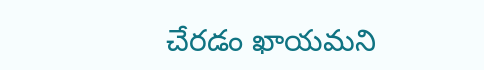చేరడం ఖాయమని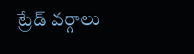ట్రేడ్ వర్గాలు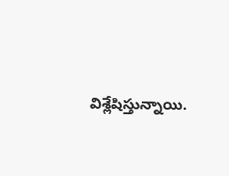విశ్లేషిస్తున్నాయి.